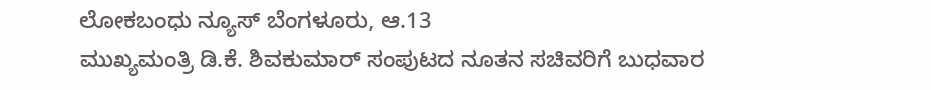ಲೋಕಬಂಧು ನ್ಯೂಸ್ ಬೆಂಗಳೂರು, ಆ.13
ಮುಖ್ಯಮಂತ್ರಿ ಡಿ.ಕೆ. ಶಿವಕುಮಾರ್ ಸಂಪುಟದ ನೂತನ ಸಚಿವರಿಗೆ ಬುಧವಾರ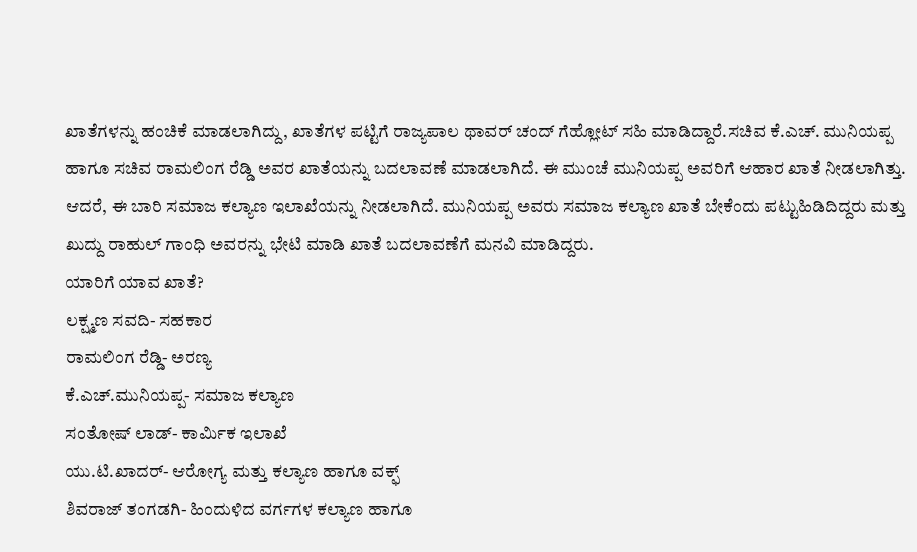ಖಾತೆಗಳನ್ನು ಹಂಚಿಕೆ ಮಾಡಲಾಗಿದ್ದು, ಖಾತೆಗಳ ಪಟ್ಟಿಗೆ ರಾಜ್ಯಪಾಲ ಥಾವರ್ ಚಂದ್ ಗೆಹ್ಲೋಟ್ ಸಹಿ ಮಾಡಿದ್ದಾರೆ.ಸಚಿವ ಕೆ.ಎಚ್. ಮುನಿಯಪ್ಪ ಹಾಗೂ ಸಚಿವ ರಾಮಲಿಂಗ ರೆಡ್ಡಿ ಅವರ ಖಾತೆಯನ್ನು ಬದಲಾವಣೆ ಮಾಡಲಾಗಿದೆ. ಈ ಮುಂಚೆ ಮುನಿಯಪ್ಪ ಅವರಿಗೆ ಆಹಾರ ಖಾತೆ ನೀಡಲಾಗಿತ್ತು. ಆದರೆ, ಈ ಬಾರಿ ಸಮಾಜ ಕಲ್ಯಾಣ ಇಲಾಖೆಯನ್ನು ನೀಡಲಾಗಿದೆ. ಮುನಿಯಪ್ಪ ಅವರು ಸಮಾಜ ಕಲ್ಯಾಣ ಖಾತೆ ಬೇಕೆಂದು ಪಟ್ಟುಹಿಡಿದಿದ್ದರು ಮತ್ತು ಖುದ್ದು ರಾಹುಲ್ ಗಾಂಧಿ ಅವರನ್ನು ಭೇಟಿ ಮಾಡಿ ಖಾತೆ ಬದಲಾವಣೆಗೆ ಮನವಿ ಮಾಡಿದ್ದರು.
ಯಾರಿಗೆ ಯಾವ ಖಾತೆ?
ಲಕ್ಷ್ಮಣ ಸವದಿ- ಸಹಕಾರ
ರಾಮಲಿಂಗ ರೆಡ್ಡಿ- ಅರಣ್ಯ
ಕೆ.ಎಚ್.ಮುನಿಯಪ್ಪ- ಸಮಾಜ ಕಲ್ಯಾಣ
ಸಂತೋಷ್ ಲಾಡ್- ಕಾರ್ಮಿಕ ಇಲಾಖೆ
ಯು.ಟಿ.ಖಾದರ್- ಆರೋಗ್ಯ ಮತ್ತು ಕಲ್ಯಾಣ ಹಾಗೂ ವಕ್ಫ್
ಶಿವರಾಜ್ ತಂಗಡಗಿ- ಹಿಂದುಳಿದ ವರ್ಗಗಳ ಕಲ್ಯಾಣ ಹಾಗೂ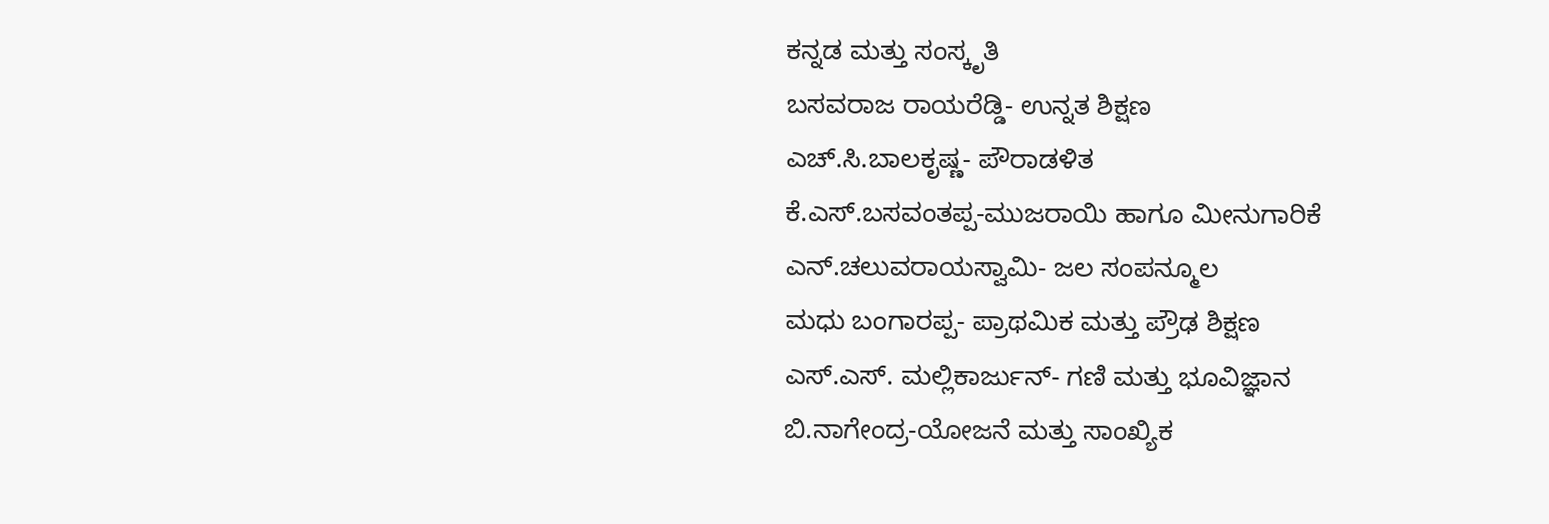ಕನ್ನಡ ಮತ್ತು ಸಂಸ್ಕೃತಿ
ಬಸವರಾಜ ರಾಯರೆಡ್ಡಿ- ಉನ್ನತ ಶಿಕ್ಷಣ
ಎಚ್.ಸಿ.ಬಾಲಕೃಷ್ಣ- ಪೌರಾಡಳಿತ
ಕೆ.ಎಸ್.ಬಸವಂತಪ್ಪ-ಮುಜರಾಯಿ ಹಾಗೂ ಮೀನುಗಾರಿಕೆ
ಎನ್.ಚಲುವರಾಯಸ್ವಾಮಿ- ಜಲ ಸಂಪನ್ಮೂಲ
ಮಧು ಬಂಗಾರಪ್ಪ- ಪ್ರಾಥಮಿಕ ಮತ್ತು ಪ್ರೌಢ ಶಿಕ್ಷಣ
ಎಸ್.ಎಸ್. ಮಲ್ಲಿಕಾರ್ಜುನ್- ಗಣಿ ಮತ್ತು ಭೂವಿಜ್ಞಾನ
ಬಿ.ನಾಗೇಂದ್ರ-ಯೋಜನೆ ಮತ್ತು ಸಾಂಖ್ಯಿಕ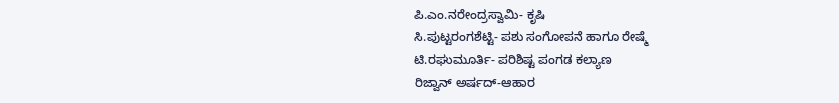ಪಿ.ಎಂ.ನರೇಂದ್ರಸ್ವಾಮಿ- ಕೃಷಿ
ಸಿ.ಪುಟ್ಟರಂಗಶೆಟ್ಟಿ- ಪಶು ಸಂಗೋಪನೆ ಹಾಗೂ ರೇಷ್ಮೆ
ಟಿ.ರಘುಮೂರ್ತಿ- ಪರಿಶಿಷ್ಟ ಪಂಗಡ ಕಲ್ಯಾಣ
ರಿಜ್ವಾನ್ ಅರ್ಷದ್-ಆಹಾರ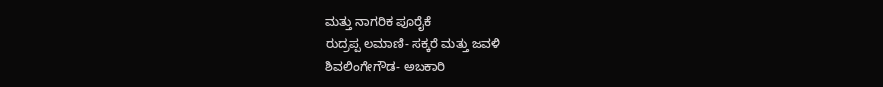ಮತ್ತು ನಾಗರಿಕ ಪೂರೈಕೆ
ರುದ್ರಪ್ಪ ಲಮಾಣಿ- ಸಕ್ಕರೆ ಮತ್ತು ಜವಳಿ
ಶಿವಲಿಂಗೇಗೌಡ- ಅಬಕಾರಿ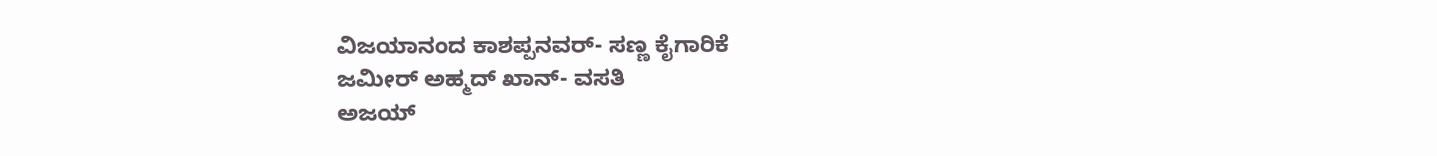ವಿಜಯಾನಂದ ಕಾಶಪ್ಪನವರ್- ಸಣ್ಣ ಕೈಗಾರಿಕೆ
ಜಮೀರ್ ಅಹ್ಮದ್ ಖಾನ್- ವಸತಿ
ಅಜಯ್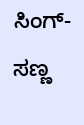ಸಿಂಗ್- ಸಣ್ಣ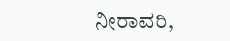ನೀರಾವರಿ,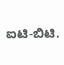ಐಟಿ-ಬಿಟಿ.